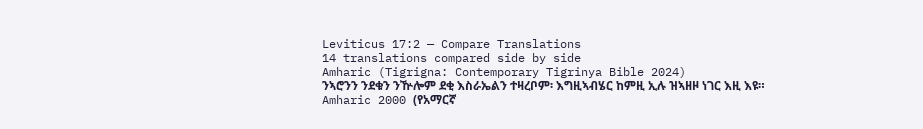Leviticus 17:2 — Compare Translations
14 translations compared side by side
Amharic (Tigrigna: Contemporary Tigrinya Bible 2024)
ንኣሮንን ንደቁን ንዅሎም ደቂ እስራኤልን ተዛረቦም፡ እግዚኣብሄር ከምዚ ኢሉ ዝኣዘዞ ነገር እዚ እዩ።
Amharic 2000 (የአማርኛ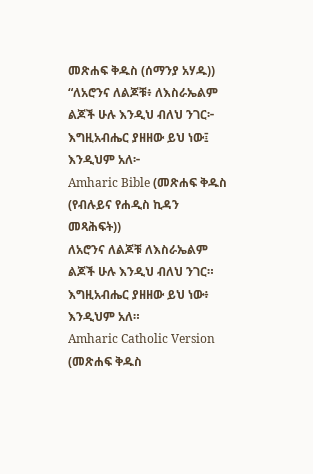መጽሐፍ ቅዱስ (ሰማንያ አሃዱ))
“ለአሮንና ለልጆቹ፥ ለእስራኤልም ልጆች ሁሉ እንዲህ ብለህ ንገር፦ እግዚአብሔር ያዘዘው ይህ ነው፤ እንዲህም አለ፦
Amharic Bible (መጽሐፍ ቅዱስ (የብሉይና የሐዲስ ኪዳን መጻሕፍት))
ለአሮንና ለልጆቹ ለእስራኤልም ልጆች ሁሉ እንዲህ ብለህ ንገር። እግዚአብሔር ያዘዘው ይህ ነው፥ እንዲህም አለ።
Amharic Catholic Version (መጽሐፍ ቅዱስ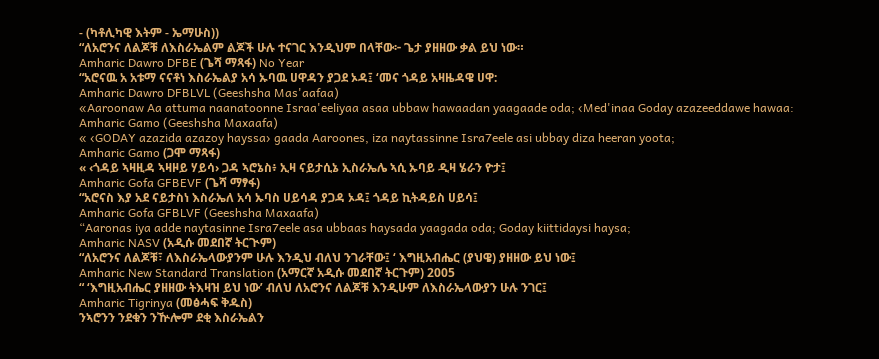- (ካቶሊካዊ እትም - ኤማሁስ))
“ለአሮንና ለልጆቹ ለእስራኤልም ልጆች ሁሉ ተናገር እንዲህም በላቸው፦ ጌታ ያዘዘው ቃል ይህ ነው።
Amharic Dawro DFBE (ጌሻ ማጻፋ) No Year
“አሮናዉ አ አቱማ ናናቶነ እስራኤልያ አሳ ኡባዉ ሀዋዳን ያጋደ ኦዳ፤ ‘መና ጎዳይ አዛዜዳዌ ሀዋ:
Amharic Dawro DFBLVL (Geeshsha Mas'aafaa)
«Aaroonaw Aa attuma naanatoonne Israa'eeliyaa asaa ubbaw hawaadan yaagaade oda; ‹Med'inaa Goday azazeeddawe hawaa:
Amharic Gamo (Geeshsha Maxaafa)
« ‹GODAY azazida azazoy hayssa› gaada Aaroones, iza naytassinne Isra7eele asi ubbay diza heeran yoota;
Amharic Gamo (ጋሞ ማጻፋ)
« ‹ጎዳይ ኣዛዚዳ ኣዛዞይ ሃይሳ› ጋዳ ኣሮኔስ፥ ኢዛ ናይታሲኔ ኢስራኤሌ ኣሲ ኡባይ ዲዛ ሄራን ዮታ፤
Amharic Gofa GFBEVF (ጌሻ ማፃፋ)
“አሮናስ እያ አደ ናይታስነ እስራኤለ አሳ ኡባስ ሀይሳዳ ያጋዳ ኦዳ፤ ጎዳይ ኪትዳይስ ሀይሳ፤
Amharic Gofa GFBLVF (Geeshsha Maxaafa)
“Aaronas iya adde naytasinne Isra7eele asa ubbaas haysada yaagada oda; Goday kiittidaysi haysa;
Amharic NASV (አዲሱ መደበኛ ትርጒም)
“ለአሮንና ለልጆቹ፣ ለእስራኤላውያንም ሁሉ እንዲህ ብለህ ንገራቸው፤ ‘ እግዚአብሔር (ያህዌ) ያዘዘው ይህ ነው፤
Amharic New Standard Translation (አማርኛ አዲሱ መደበኛ ትርጉም) 2005
“ ‘እግዚአብሔር ያዘዘው ትእዛዝ ይህ ነው’ ብለህ ለአሮንና ለልጆቹ እንዲሁም ለእስራኤላውያን ሁሉ ንገር፤
Amharic Tigrinya (መፅሓፍ ቅዱስ)
ንኣሮንን ንደቁን ንዅሎም ደቂ እስራኤልን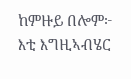ከምዙይ በሎም፦ እቲ እግዚኣብሄር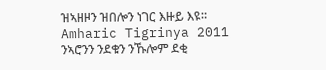ዝኣዘዞን ዝበሎን ነገር እዙይ እዩ።
Amharic Tigrinya 2011
ንኣሮንን ንደቁን ንኹሎም ደቂ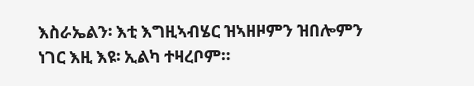እስራኤልን፡ እቲ እግዚኣብሄር ዝኣዘዞምን ዝበሎምን ነገር እዚ እዩ፡ ኢልካ ተዛረቦም።